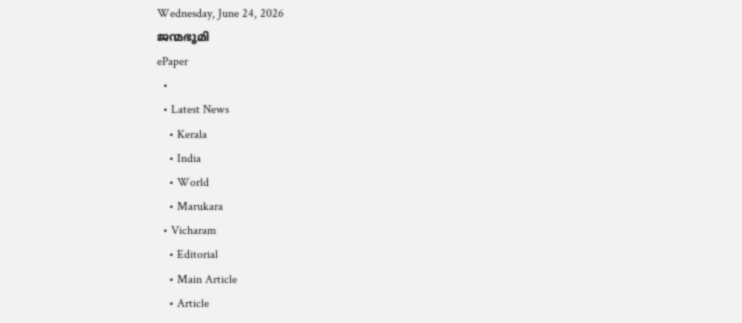Wednesday, June 24, 2026
ജന്മഭൂമി
ePaper
  •
  • Latest News
    • Kerala
    • India
    • World
    • Marukara
  • Vicharam
    • Editorial
    • Main Article
    • Article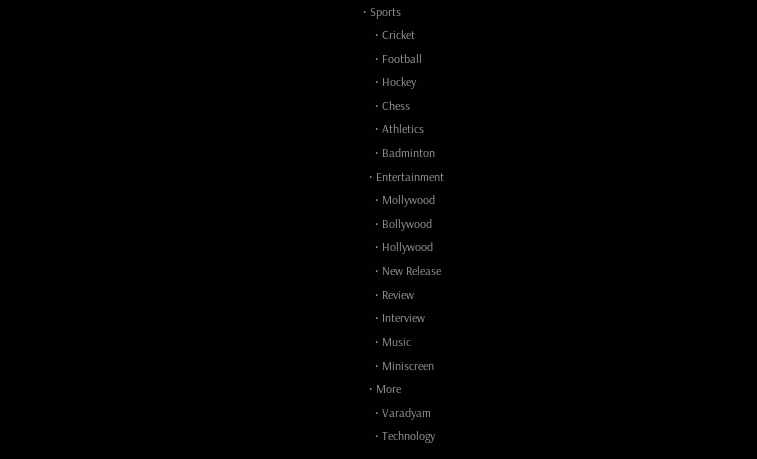• Sports
    • Cricket
    • Football
    • Hockey
    • Chess
    • Athletics
    • Badminton
  • Entertainment
    • Mollywood
    • Bollywood
    • Hollywood
    • New Release
    • Review
    • Interview
    • Music
    • Miniscreen
  • More
    • Varadyam
    • Technology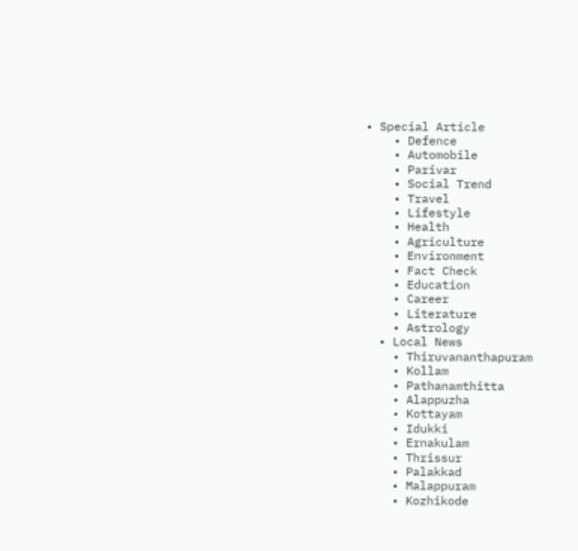• Special Article
    • Defence
    • Automobile
    • Parivar
    • Social Trend
    • Travel
    • Lifestyle
    • Health
    • Agriculture
    • Environment
    • Fact Check
    • Education
    • Career
    • Literature
    • Astrology
  • Local News
    • Thiruvananthapuram
    • Kollam
    • Pathanamthitta
    • Alappuzha
    • Kottayam
    • Idukki
    • Ernakulam
    • Thrissur
    • Palakkad
    • Malappuram
    • Kozhikode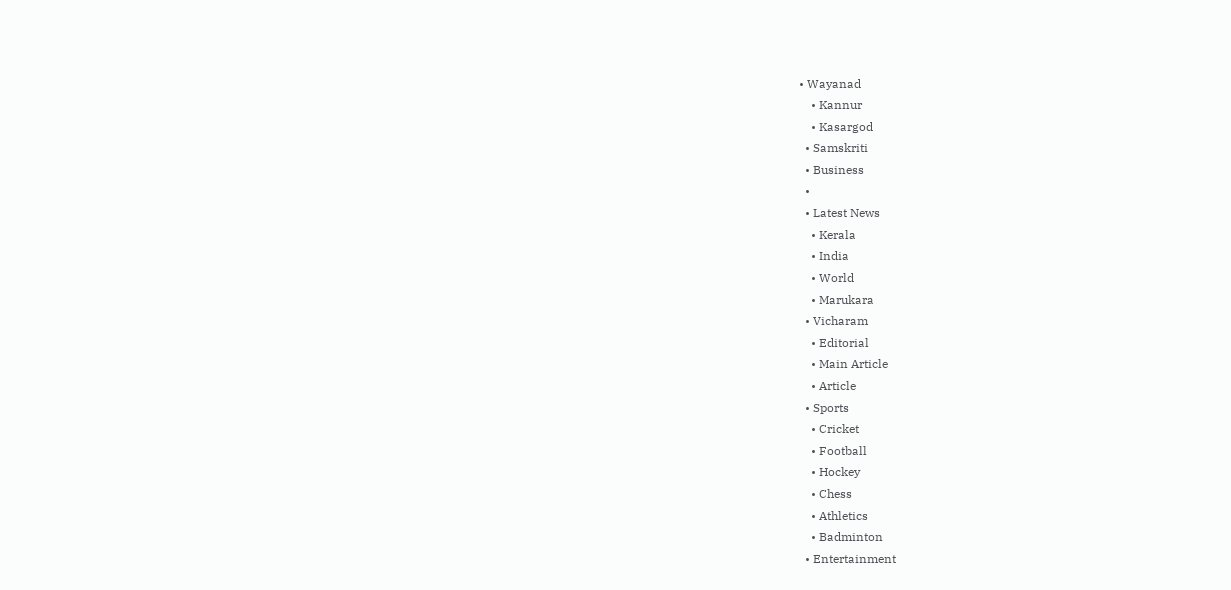• Wayanad
    • Kannur
    • Kasargod
  • Samskriti
  • Business
  •
  • Latest News
    • Kerala
    • India
    • World
    • Marukara
  • Vicharam
    • Editorial
    • Main Article
    • Article
  • Sports
    • Cricket
    • Football
    • Hockey
    • Chess
    • Athletics
    • Badminton
  • Entertainment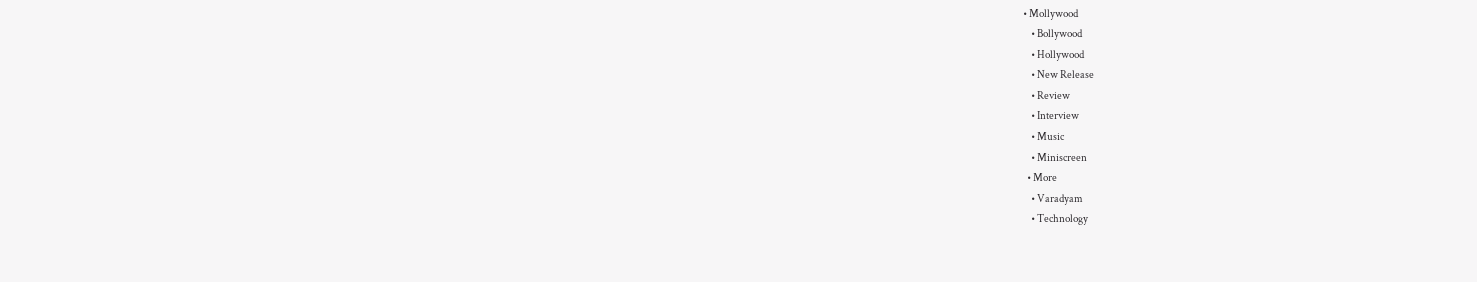• Mollywood
    • Bollywood
    • Hollywood
    • New Release
    • Review
    • Interview
    • Music
    • Miniscreen
  • More
    • Varadyam
    • Technology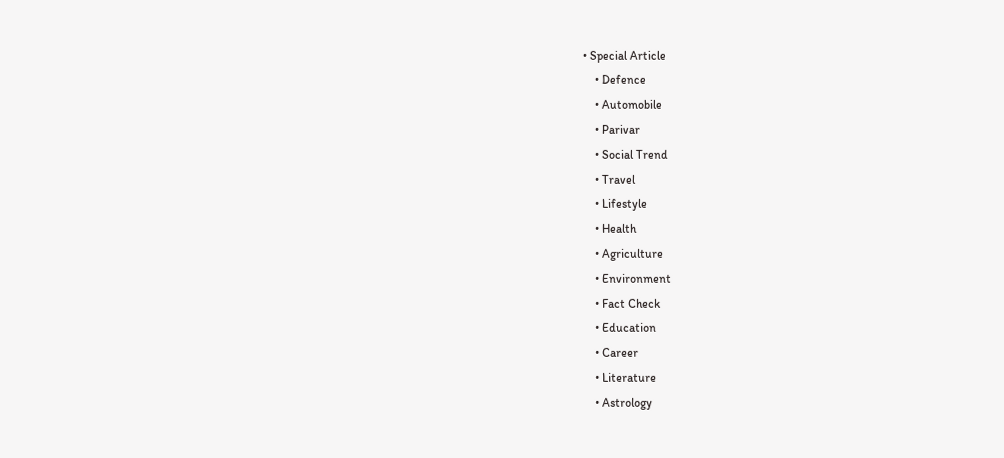• Special Article
    • Defence
    • Automobile
    • Parivar
    • Social Trend
    • Travel
    • Lifestyle
    • Health
    • Agriculture
    • Environment
    • Fact Check
    • Education
    • Career
    • Literature
    • Astrology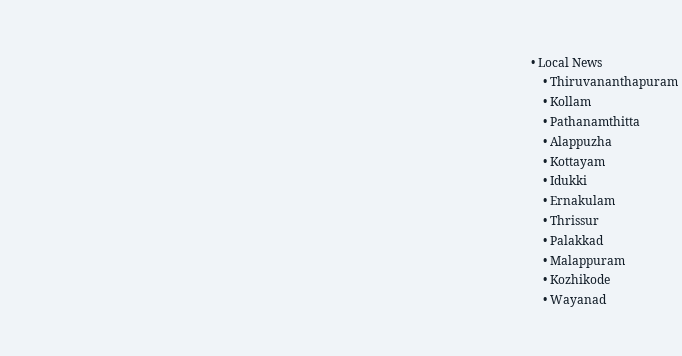• Local News
    • Thiruvananthapuram
    • Kollam
    • Pathanamthitta
    • Alappuzha
    • Kottayam
    • Idukki
    • Ernakulam
    • Thrissur
    • Palakkad
    • Malappuram
    • Kozhikode
    • Wayanad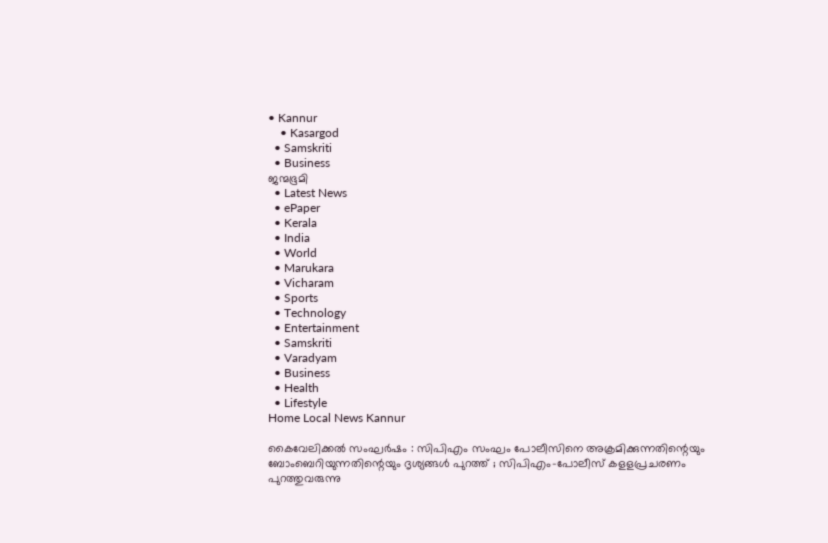• Kannur
    • Kasargod
  • Samskriti
  • Business
ജന്മഭൂമി
  • Latest News
  • ePaper
  • Kerala
  • India
  • World
  • Marukara
  • Vicharam
  • Sports
  • Technology
  • Entertainment
  • Samskriti
  • Varadyam
  • Business
  • Health
  • Lifestyle
Home Local News Kannur

കൈവേലിക്കല്‍ സംഘര്‍ഷം : സിപിഎം സംഘം പോലീസിനെ അക്രമിക്കുന്നതിന്റെയും ബോംബെറിയുന്നതിന്റെയും ദൃശ്യങ്ങള്‍ പുറത്ത് ; സിപിഎം-പോലീസ് കളളപ്രചരണം പുറത്തുവരുന്നു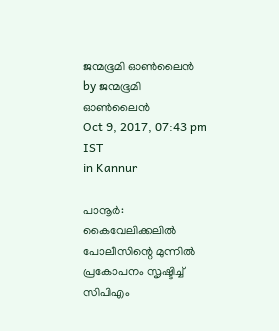ജന്മഭൂമി ഓണ്‍ലൈന്‍ by ജന്മഭൂമി ഓണ്‍ലൈന്‍
Oct 9, 2017, 07:43 pm IST
in Kannur

പാനൂര്‍: കൈവേലിക്കലില്‍ പോലീസിന്റെ മുന്നില്‍ പ്രകോപനം സൃഷ്ടിച്ച് സിപിഎം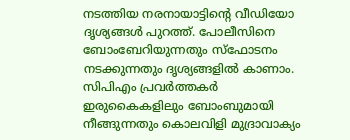നടത്തിയ നരനായാട്ടിന്റെ വീഡിയോ ദൃശ്യങ്ങള്‍ പുറത്ത്. പോലീസിനെ ബോംബേറിയുന്നതും സ്‌ഫോടനം നടക്കുന്നതും ദൃശ്യങ്ങളില്‍ കാണാം. സിപിഎം പ്രവര്‍ത്തകര്‍ ഇരുകൈകളിലും ബോംബുമായി നീങ്ങുന്നതും കൊലവിളി മുദ്രാവാക്യം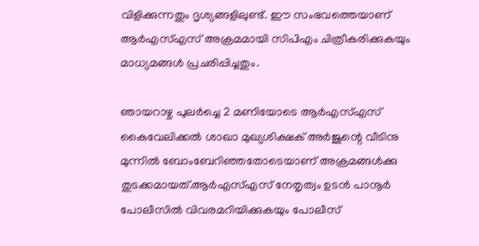വിളിക്കുന്നതും ദൃശ്യങ്ങളിലുണ്ട്. ഈ സംഭവത്തെയാണ് ആര്‍എസ്എസ് അക്രമമായി സിപിഎം ചിത്രീകരിക്കുകയും മാധ്യമങ്ങള്‍ പ്രചരിപ്പിച്ചതും.

ഞായറാഴ്ച പുലര്‍ച്ചെ 2 മണിയോടെ ആര്‍എസ്എസ് കൈവേലിക്കല്‍ ശാഖാ മുഖ്യശിക്ഷക് അര്‍ജുന്റെ വീടിനു മുന്നില്‍ ബോംബേറിഞ്ഞതോടെയാണ് അക്രമങ്ങള്‍ക്കു തുടക്കമായത്.ആര്‍എസ്എസ് നേതൃത്വം ഉടന്‍ പാനൂര്‍ പോലീസില്‍ വിവരമറിയിക്കുകയും പോലീസ്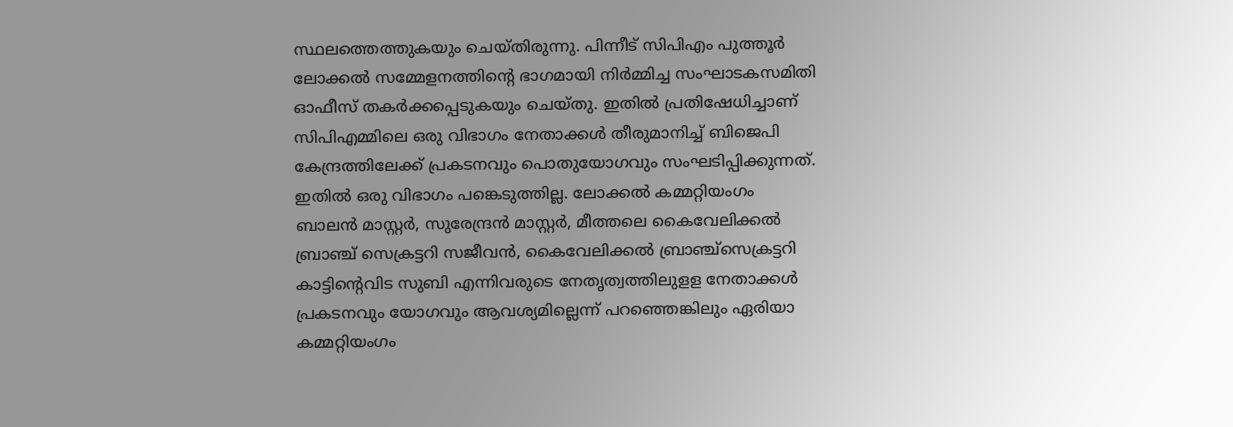സ്ഥലത്തെത്തുകയും ചെയ്തിരുന്നു. പിന്നീട് സിപിഎം പുത്തൂര്‍ ലോക്കല്‍ സമ്മേളനത്തിന്റെ ഭാഗമായി നിര്‍മ്മിച്ച സംഘാടകസമിതി ഓഫീസ് തകര്‍ക്കപ്പെടുകയും ചെയ്തു. ഇതില്‍ പ്രതിഷേധിച്ചാണ് സിപിഎമ്മിലെ ഒരു വിഭാഗം നേതാക്കള്‍ തീരുമാനിച്ച് ബിജെപി കേന്ദ്രത്തിലേക്ക് പ്രകടനവും പൊതുയോഗവും സംഘടിപ്പിക്കുന്നത്. ഇതില്‍ ഒരു വിഭാഗം പങ്കെടുത്തില്ല. ലോക്കല്‍ കമ്മറ്റിയംഗം ബാലന്‍ മാസ്റ്റര്‍, സുരേന്ദ്രന്‍ മാസ്റ്റര്‍, മീത്തലെ കൈവേലിക്കല്‍ ബ്രാഞ്ച് സെക്രട്ടറി സജീവന്‍, കൈവേലിക്കല്‍ ബ്രാഞ്ച്‌സെക്രട്ടറി കാട്ടിന്റെവിട സുബി എന്നിവരുടെ നേതൃത്വത്തിലുളള നേതാക്കള്‍ പ്രകടനവും യോഗവും ആവശ്യമില്ലെന്ന് പറഞ്ഞെങ്കിലും ഏരിയാ കമ്മറ്റിയംഗം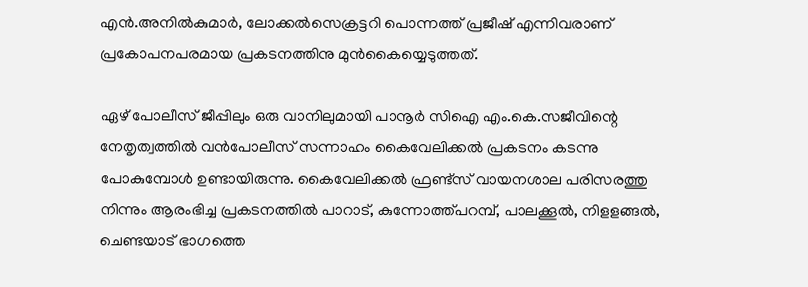എന്‍.അനില്‍കുമാര്‍, ലോക്കല്‍സെക്രട്ടറി പൊന്നത്ത് പ്രജീഷ് എന്നിവരാണ് പ്രകോപനപരമായ പ്രകടനത്തിനു മുന്‍കൈയ്യെടുത്തത്.

ഏഴ് പോലീസ് ജീപ്പിലും ഒരു വാനിലുമായി പാനൂര്‍ സിഐ എം.കെ.സജീവിന്റെ നേതൃത്വത്തില്‍ വന്‍പോലീസ് സന്നാഹം കൈവേലിക്കല്‍ പ്രകടനം കടന്നു പോകുമ്പോള്‍ ഉണ്ടായിരുന്നു. കൈവേലിക്കല്‍ ഫ്രണ്ട്‌സ് വായനശാല പരിസരത്തു നിന്നും ആരംഭിച്ച പ്രകടനത്തില്‍ പാറാട്, കുന്നോത്ത്പറമ്പ്, പാലക്കൂല്‍, നിളളങ്ങല്‍, ചെണ്ടയാട് ഭാഗത്തെ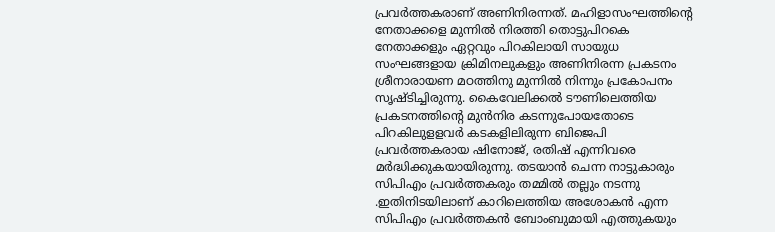പ്രവര്‍ത്തകരാണ് അണിനിരന്നത്. മഹിളാസംഘത്തിന്റെ നേതാക്കളെ മുന്നില്‍ നിരത്തി തൊട്ടുപിറകെ നേതാക്കളും ഏറ്റവും പിറകിലായി സായുധ സംഘങ്ങളായ ക്രിമിനലുകളും അണിനിരന്ന പ്രകടനം ശ്രീനാരായണ മഠത്തിനു മുന്നില്‍ നിന്നും പ്രകോപനം സൃഷ്ടിച്ചിരുന്നു. കൈവേലിക്കല്‍ ടൗണിലെത്തിയ പ്രകടനത്തിന്റെ മുന്‍നിര കടന്നുപോയതോടെ പിറകിലുളളവര്‍ കടകളിലിരുന്ന ബിജെപി പ്രവര്‍ത്തകരായ ഷിനോജ്, രതിഷ് എന്നിവരെ മര്‍ദ്ധിക്കുകയായിരുന്നു. തടയാന്‍ ചെന്ന നാട്ടുകാരും സിപിഎം പ്രവര്‍ത്തകരും തമ്മില്‍ തല്ലും നടന്നു .ഇതിനിടയിലാണ് കാറിലെത്തിയ അശോകന്‍ എന്ന സിപിഎം പ്രവര്‍ത്തകന്‍ ബോംബുമായി എത്തുകയും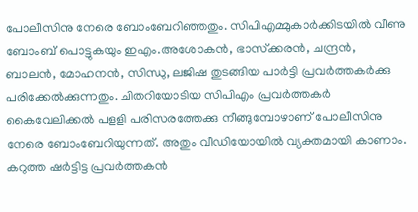പോലീസിനു നേരെ ബോംബേറിഞ്ഞതും. സിപിഎമ്മുകാര്‍ക്കിടയില്‍ വീണു ബോംബ് പൊട്ടുകയും ഇഎം.അശോകന്‍, ഭാസ്‌ക്കരന്‍, ചന്ദ്രന്‍, ബാലന്‍, മോഹനന്‍, സിന്ധു, ലജിഷ തുടങ്ങിയ പാര്‍ട്ടി പ്രവര്‍ത്തകര്‍ക്കു പരിക്കേല്‍ക്കുന്നതും. ചിതറിയോടിയ സിപിഎം പ്രവര്‍ത്തകര്‍ കൈവേലിക്കല്‍ പളളി പരിസരത്തേക്കു നീങ്ങുമ്പോഴാണ് പോലീസിനു നേരെ ബോംബേറിയുന്നത്. അതും വീഡിയോയില്‍ വ്യക്തമായി കാണാം. കറുത്ത ഷര്‍ട്ടിട്ട പ്രവര്‍ത്തകന്‍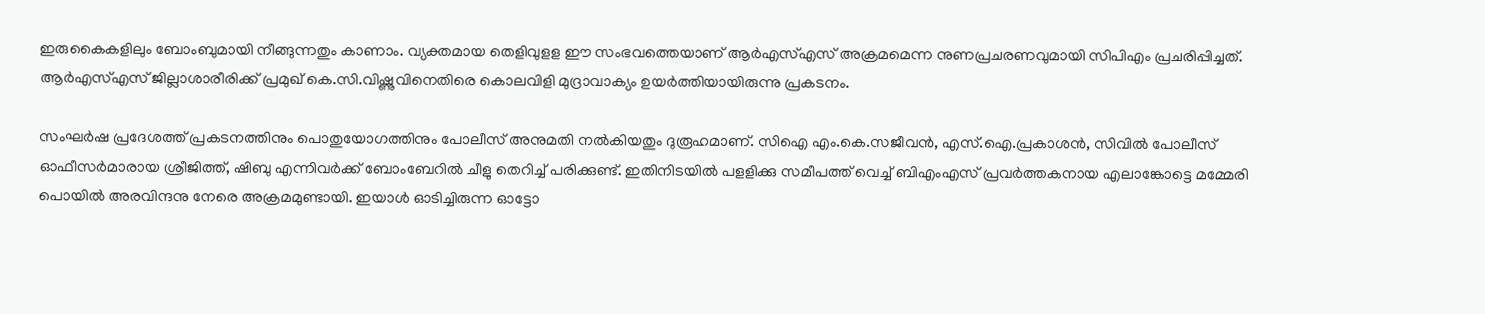ഇരുകൈകളിലും ബോംബുമായി നീങ്ങുന്നതും കാണാം. വ്യക്തമായ തെളിവുളള ഈ സംഭവത്തെയാണ് ആര്‍എസ്എസ് അക്രമമെന്ന നുണപ്രചരണവുമായി സിപിഎം പ്രചരിപ്പിച്ചത്. ആര്‍എസ്എസ് ജില്ലാശാരീരിക്ക് പ്രമുഖ് കെ.സി.വിഷ്ണുവിനെതിരെ കൊലവിളി മുദ്രാവാക്യം ഉയര്‍ത്തിയായിരുന്നു പ്രകടനം.

സംഘര്‍ഷ പ്രദേശത്ത് പ്രകടനത്തിനും പൊതുയോഗത്തിനും പോലീസ് അനുമതി നല്‍കിയതും ദുരൂഹമാണ്. സിഐ എം.കെ.സജീവന്‍, എസ്.ഐ.പ്രകാശന്‍, സിവില്‍ പോലീസ് ഓഫീസര്‍മാരായ ശ്രീജിത്ത്, ഷിബു എന്നിവര്‍ക്ക് ബോംബേറില്‍ ചീളു തെറിച്ച് പരിക്കുണ്ട്. ഇതിനിടയില്‍ പളളിക്കു സമീപത്ത് വെച്ച് ബിഎംഎസ് പ്രവര്‍ത്തകനായ എലാങ്കോട്ടെ മമ്മേരി പൊയില്‍ അരവിന്ദനു നേരെ അക്രമമുണ്ടായി. ഇയാള്‍ ഓടിച്ചിരുന്ന ഓട്ടോ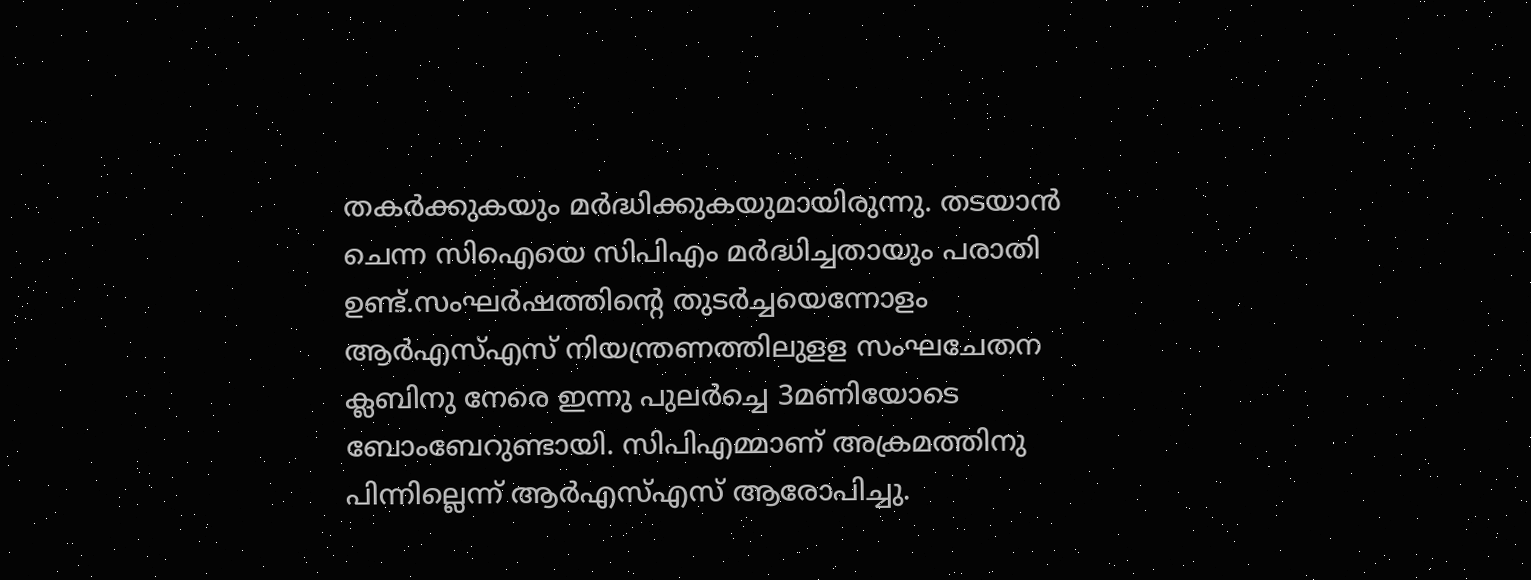തകര്‍ക്കുകയും മര്‍ദ്ധിക്കുകയുമായിരുന്നു. തടയാന്‍ ചെന്ന സിഐയെ സിപിഎം മര്‍ദ്ധിച്ചതായും പരാതി ഉണ്ട്.സംഘര്‍ഷത്തിന്റെ തുടര്‍ച്ചയെന്നോളം ആര്‍എസ്എസ് നിയന്ത്രണത്തിലുളള സംഘചേതന ക്ലബിനു നേരെ ഇന്നു പുലര്‍ച്ചെ 3മണിയോടെ ബോംബേറുണ്ടായി. സിപിഎമ്മാണ് അക്രമത്തിനു പിന്നില്ലെന്ന് ആര്‍എസ്എസ് ആരോപിച്ചു.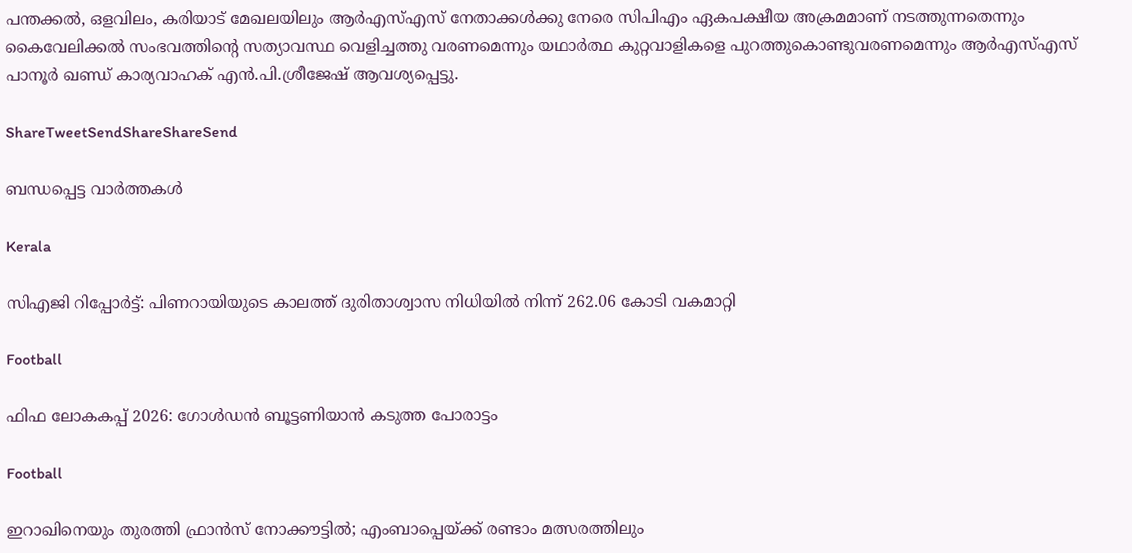പന്തക്കല്‍, ഒളവിലം, കരിയാട് മേഖലയിലും ആര്‍എസ്എസ് നേതാക്കള്‍ക്കു നേരെ സിപിഎം ഏകപക്ഷീയ അക്രമമാണ് നടത്തുന്നതെന്നും കൈവേലിക്കല്‍ സംഭവത്തിന്റെ സത്യാവസ്ഥ വെളിച്ചത്തു വരണമെന്നും യഥാര്‍ത്ഥ കുറ്റവാളികളെ പുറത്തുകൊണ്ടുവരണമെന്നും ആര്‍എസ്എസ് പാനൂര്‍ ഖണ്ഡ് കാര്യവാഹക് എന്‍.പി.ശ്രീജേഷ് ആവശ്യപ്പെട്ടു.

ShareTweetSendShareShareSend

ബന്ധപ്പെട്ട വാര്‍ത്തകള്‍

Kerala

സിഎജി റിപ്പോര്‍ട്ട്: പിണറായിയുടെ കാലത്ത് ദുരിതാശ്വാസ നിധിയില്‍ നിന്ന് 262.06 കോടി വകമാറ്റി

Football

ഫിഫ ലോകകപ്പ് 2026: ഗോള്‍ഡന്‍ ബൂട്ടണിയാന്‍ കടുത്ത പോരാട്ടം

Football

ഇറാഖിനെയും തുരത്തി ഫ്രാന്‍സ് നോക്കൗട്ടില്‍; എംബാപ്പെയ്‌ക്ക് രണ്ടാം മത്സരത്തിലും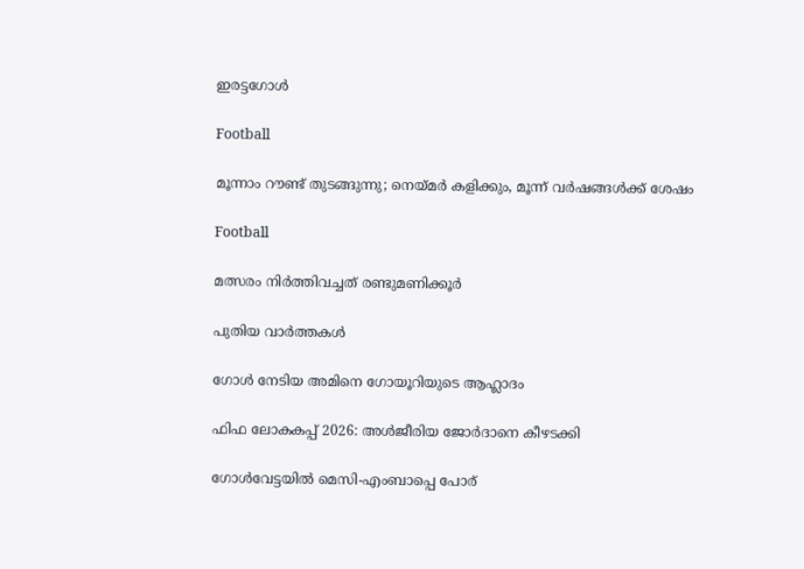ഇരട്ടഗോള്‍

Football

മൂന്നാം റൗണ്ട് തുടങ്ങുന്നു; നെയ്‌മര്‍ കളിക്കും, മൂന്ന് വര്‍ഷങ്ങള്‍ക്ക് ശേഷം

Football

മത്സരം നിര്‍ത്തിവച്ചത് രണ്ടുമണിക്കൂര്‍

പുതിയ വാര്‍ത്തകള്‍

ഗോള്‍ നേടിയ അമിനെ ഗോയൂറിയുടെ ആഹ്ലാദം

ഫിഫ ലോകകപ്പ് 2026: അള്‍ജീരിയ ജോര്‍ദാനെ കീഴടക്കി

ഗോള്‍വേട്ടയില്‍ മെസി-എംബാപ്പെ പോര്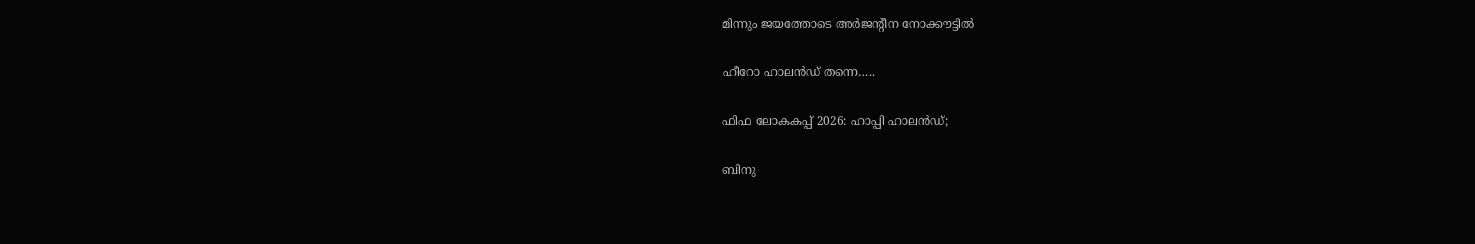മിന്നും ജയത്തോടെ അര്‍ജന്റീന നോക്കൗട്ടില്‍

ഹീറോ ഹാലന്‍ഡ് തന്നെ…..

ഫിഫ ലോകകപ്പ് 2026: ഹാപ്പി ഹാലന്‍ഡ്;

ബിനു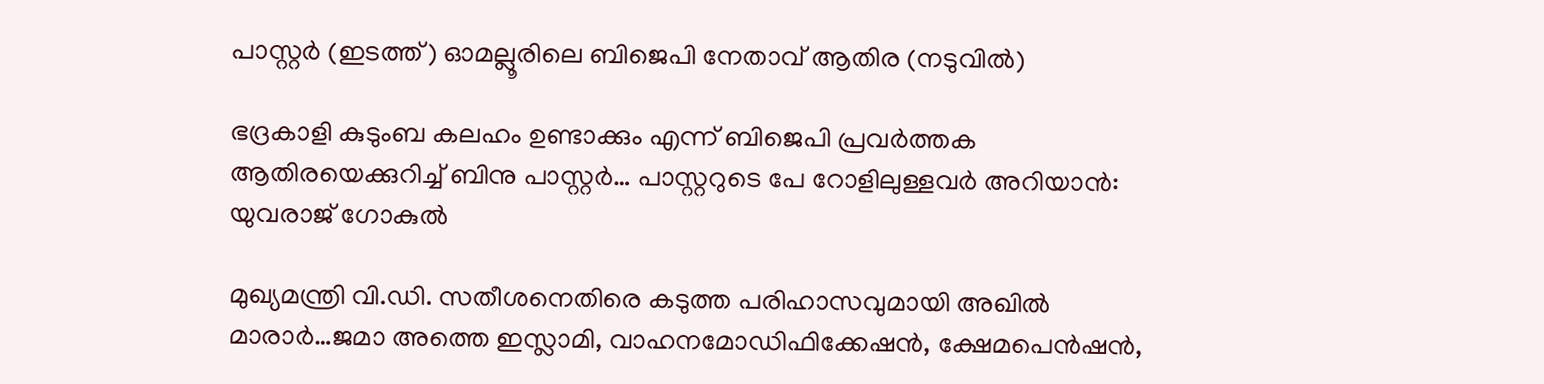പാസ്റ്റര്‍ (ഇടത്ത്) ഓമല്ലൂരിലെ ബിജെപി നേതാവ് ആതിര (നടുവില്‍)

ഭദ്രകാളി കുടുംബ കലഹം ഉണ്ടാക്കും എന്ന് ബിജെപി പ്രവര്‍ത്തക ആതിരയെക്കുറിച്ച് ബിനു പാസ്റ്റര്‍… പാസ്റ്ററുടെ പേ റോളിലുള്ളവര്‍ അറിയാന്‍: യുവരാജ് ഗോകുല്‍

മുഖ്യമന്ത്രി വി.ഡി. സതീശനെതിരെ കടുത്ത പരിഹാസവുമായി അഖില്‍ മാരാര്‍…ജമാ അത്തെ ഇസ്ലാമി, വാഹനമോഡിഫിക്കേഷന്‍, ക്ഷേമപെന്‍ഷന്‍,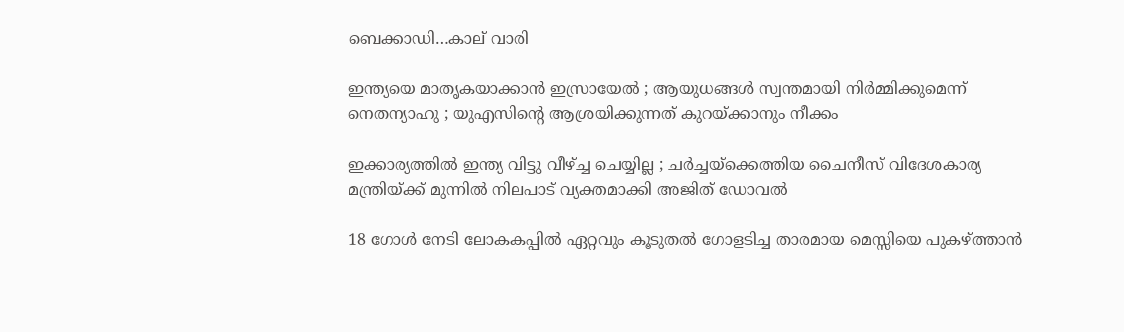ബെക്കാഡി…കാല് വാരി

ഇന്ത്യയെ മാതൃകയാക്കാൻ ഇസ്രായേൽ ; ആയുധങ്ങൾ സ്വന്തമായി നിർമ്മിക്കുമെന്ന് നെതന്യാഹു ; യുഎസിന്റെ ആശ്രയിക്കുന്നത് കുറയ്‌ക്കാനും നീക്കം

ഇക്കാര്യത്തിൽ ഇന്ത്യ വിട്ടു വീഴ്‌ച്ച ചെയ്യില്ല ; ചർച്ചയ്‌ക്കെത്തിയ ചൈനീസ് വിദേശകാര്യ മന്ത്രിയ്‌ക്ക് മുന്നിൽ നിലപാട് വ്യക്തമാക്കി അജിത് ഡോവൽ

18 ഗോള്‍ നേടി ലോകകപ്പില്‍ ഏറ്റവും കൂടുതല്‍ ഗോളടിച്ച താരമായ മെസ്സിയെ പുകഴ്‌ത്താന്‍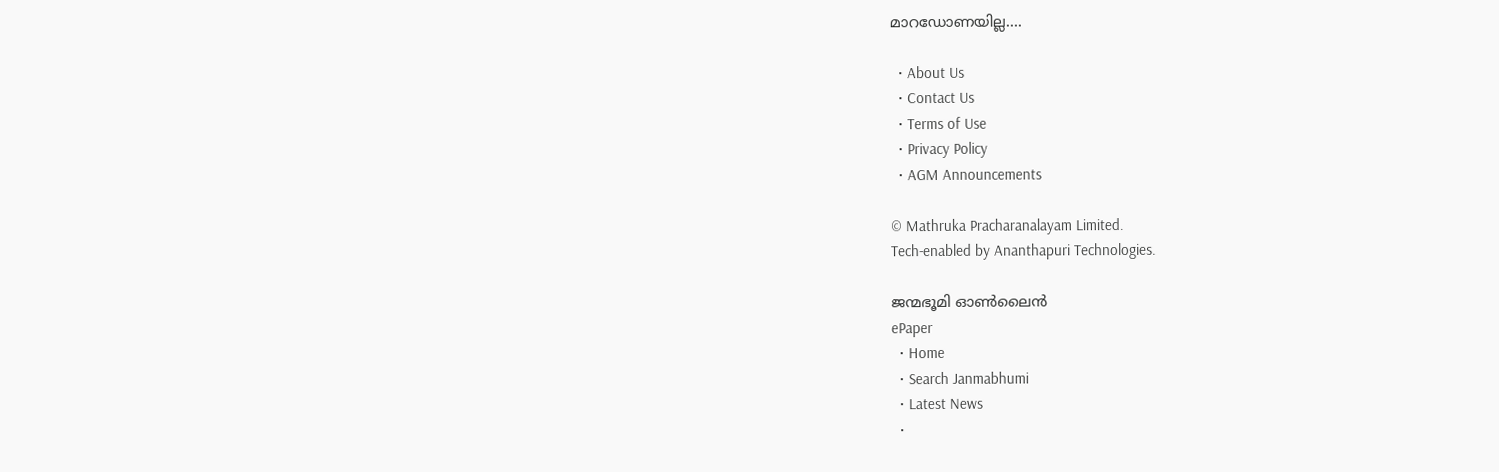മാറഡോണയില്ല….

  • About Us
  • Contact Us
  • Terms of Use
  • Privacy Policy
  • AGM Announcements

© Mathruka Pracharanalayam Limited.
Tech-enabled by Ananthapuri Technologies.

ജന്മഭൂമി ഓണ്‍ലൈന്‍
ePaper
  • Home
  • Search Janmabhumi
  • Latest News
  •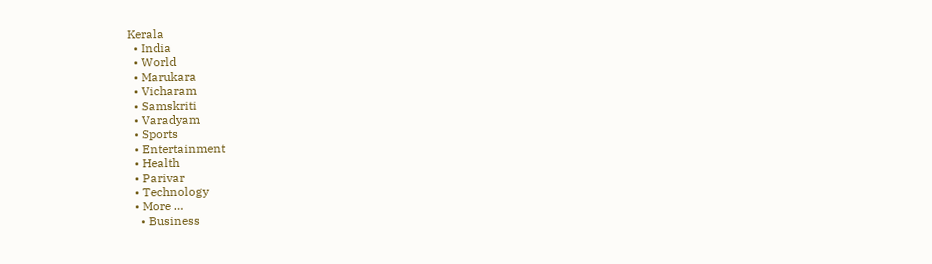Kerala
  • India
  • World
  • Marukara
  • Vicharam
  • Samskriti
  • Varadyam
  • Sports
  • Entertainment
  • Health
  • Parivar
  • Technology
  • More …
    • Business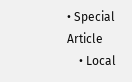• Special Article
    • Local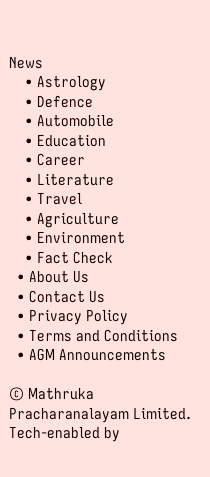News
    • Astrology
    • Defence
    • Automobile
    • Education
    • Career
    • Literature
    • Travel
    • Agriculture
    • Environment
    • Fact Check
  • About Us
  • Contact Us
  • Privacy Policy
  • Terms and Conditions
  • AGM Announcements

© Mathruka Pracharanalayam Limited.
Tech-enabled by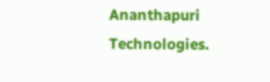Ananthapuri Technologies.